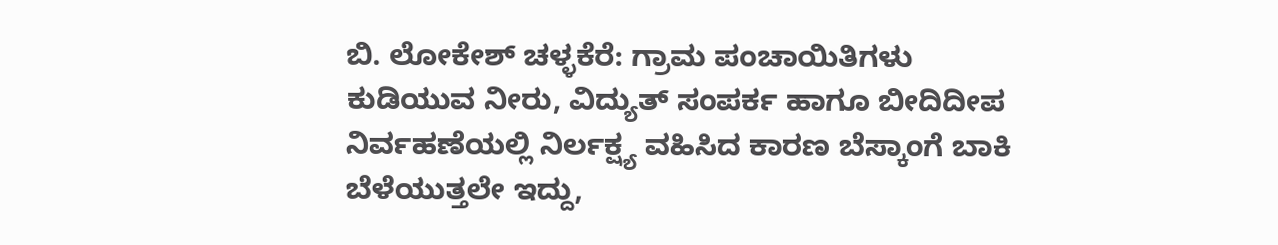ಬಿ. ಲೋಕೇಶ್ ಚಳ್ಳಕೆರೆ: ಗ್ರಾಮ ಪಂಚಾಯಿತಿಗಳು ಕುಡಿಯುವ ನೀರು, ವಿದ್ಯುತ್ ಸಂಪರ್ಕ ಹಾಗೂ ಬೀದಿದೀಪ ನಿರ್ವಹಣೆಯಲ್ಲಿ ನಿರ್ಲಕ್ಷ್ಯ ವಹಿಸಿದ ಕಾರಣ ಬೆಸ್ಕಾಂಗೆ ಬಾಕಿ ಬೆಳೆಯುತ್ತಲೇ ಇದ್ದು,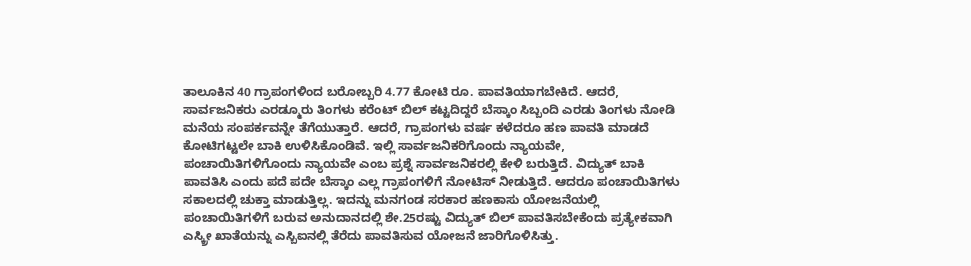ತಾಲೂಕಿನ 40 ಗ್ರಾಪಂಗಳಿಂದ ಬರೋಬ್ಬರಿ 4.77 ಕೋಟಿ ರೂ. ಪಾವತಿಯಾಗಬೇಕಿದೆ. ಆದರೆ, ಸಾರ್ವಜನಿಕರು ಎರಡ್ಮೂರು ತಿಂಗಳು ಕರೆಂಟ್ ಬಿಲ್ ಕಟ್ಟದಿದ್ದರೆ ಬೆಸ್ಕಾಂ ಸಿಬ್ಬಂದಿ ಎರಡು ತಿಂಗಳು ನೋಡಿ ಮನೆಯ ಸಂಪರ್ಕವನ್ನೇ ತೆಗೆಯುತ್ತಾರೆ. ಆದರೆ, ಗ್ರಾಪಂಗಳು ವರ್ಷ ಕಳೆದರೂ ಹಣ ಪಾವತಿ ಮಾಡದೆ ಕೋಟಿಗಟ್ಟಲೇ ಬಾಕಿ ಉಳಿಸಿಕೊಂಡಿವೆ. ಇಲ್ಲಿ ಸಾರ್ವಜನಿಕರಿಗೊಂದು ನ್ಯಾಯವೇ, ಪಂಚಾಯಿತಿಗಳಿಗೊಂದು ನ್ಯಾಯವೇ ಎಂಬ ಪ್ರಶ್ನೆ ಸಾರ್ವಜನಿಕರಲ್ಲಿ ಕೇಳಿ ಬರುತ್ತಿದೆ. ವಿದ್ಯುತ್ ಬಾಕಿ ಪಾವತಿಸಿ ಎಂದು ಪದೆ ಪದೇ ಬೆಸ್ಕಾಂ ಎಲ್ಲ ಗ್ರಾಪಂಗಳಿಗೆ ನೋಟಿಸ್ ನೀಡುತ್ತಿದೆ. ಆದರೂ ಪಂಚಾಯಿತಿಗಳು ಸಕಾಲದಲ್ಲಿ ಚುಕ್ತಾ ಮಾಡುತ್ತಿಲ್ಲ. ಇದನ್ನು ಮನಗಂಡ ಸರಕಾರ ಹಣಕಾಸು ಯೋಜನೆಯಲ್ಲಿ ಪಂಚಾಯಿತಿಗಳಿಗೆ ಬರುವ ಅನುದಾನದಲ್ಲಿ ಶೇ.25ರಷ್ಟು ವಿದ್ಯುತ್ ಬಿಲ್ ಪಾವತಿಸಬೇಕೆಂದು ಪ್ರತ್ಯೇಕವಾಗಿ ಎಸ್ಕ್ರೀ ಖಾತೆಯನ್ನು ಎಸ್ಬಿಐನಲ್ಲಿ ತೆರೆದು ಪಾವತಿಸುವ ಯೋಜನೆ ಜಾರಿಗೊಳಿಸಿತ್ತು.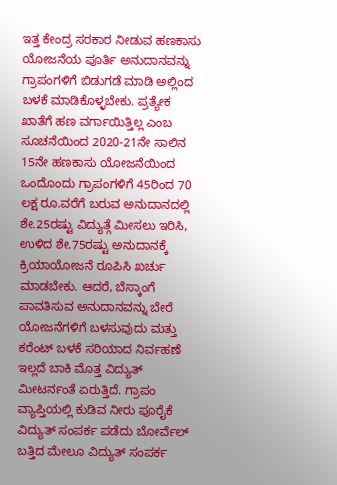ಇತ್ತ ಕೇಂದ್ರ ಸರಕಾರ ನೀಡುವ ಹಣಕಾಸು ಯೋಜನೆಯ ಪೂರ್ತಿ ಅನುದಾನವನ್ನು ಗ್ರಾಪಂಗಳಿಗೆ ಬಿಡುಗಡೆ ಮಾಡಿ ಅಲ್ಲಿಂದ ಬಳಕೆ ಮಾಡಿಕೊಳ್ಳಬೇಕು. ಪ್ರತ್ಯೇಕ ಖಾತೆಗೆ ಹಣ ವರ್ಗಾಯಿತ್ತಿಲ್ಲ ಎಂಬ ಸೂಚನೆಯಿಂದ 2020-21ನೇ ಸಾಲಿನ 15ನೇ ಹಣಕಾಸು ಯೋಜನೆಯಿಂದ ಒಂದೊಂದು ಗ್ರಾಪಂಗಳಿಗೆ 45ರಿಂದ 70 ಲಕ್ಷ ರೂ.ವರೆಗೆ ಬರುವ ಅನುದಾನದಲ್ಲಿ ಶೇ.25ರಷ್ಟು ವಿದ್ಯುತ್ಗೆ ಮೀಸಲು ಇರಿಸಿ, ಉಳಿದ ಶೇ.75ರಷ್ಟು ಅನುದಾನಕ್ಕೆ ಕ್ರಿಯಾಯೋಜನೆ ರೂಪಿಸಿ ಖರ್ಚು ಮಾಡಬೇಕು. ಆದರೆ, ಬೆಸ್ಕಾಂಗೆ ಪಾವತಿಸುವ ಅನುದಾನವನ್ನು ಬೇರೆ ಯೋಜನೆಗಳಿಗೆ ಬಳಸುವುದು ಮತ್ತು ಕರೆಂಟ್ ಬಳಕೆ ಸರಿಯಾದ ನಿರ್ವಹಣೆ ಇಲ್ಲದೆ ಬಾಕಿ ಮೊತ್ತ ವಿದ್ಯುತ್ ಮೀಟರ್ನಂತೆ ಏರುತ್ತಿದೆ. ಗ್ರಾಪಂ ವ್ಯಾಪ್ತಿಯಲ್ಲಿ ಕುಡಿವ ನೀರು ಪೂರೈಕೆ ವಿದ್ಯುತ್ ಸಂಪರ್ಕ ಪಡೆದು ಬೋರ್ವೆಲ್ ಬತ್ತಿದ ಮೇಲೂ ವಿದ್ಯುತ್ ಸಂಪರ್ಕ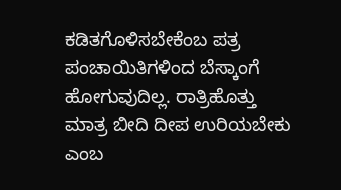ಕಡಿತಗೊಳಿಸಬೇಕೆಂಬ ಪತ್ರ ಪಂಚಾಯಿತಿಗಳಿಂದ ಬೆಸ್ಕಾಂಗೆ ಹೋಗುವುದಿಲ್ಲ. ರಾತ್ರಿಹೊತ್ತು ಮಾತ್ರ ಬೀದಿ ದೀಪ ಉರಿಯಬೇಕು ಎಂಬ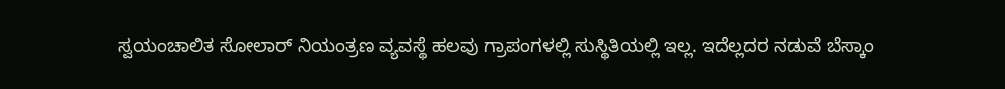ಸ್ವಯಂಚಾಲಿತ ಸೋಲಾರ್ ನಿಯಂತ್ರಣ ವ್ಯವಸ್ಥೆ ಹಲವು ಗ್ರಾಪಂಗಳಲ್ಲಿ ಸುಸ್ಥಿತಿಯಲ್ಲಿ ಇಲ್ಲ. ಇದೆಲ್ಲದರ ನಡುವೆ ಬೆಸ್ಕಾಂ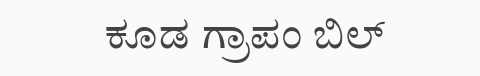ಕೂಡ ಗ್ರಾಪಂ ಬಿಲ್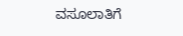ವಸೂಲಾತಿಗೆ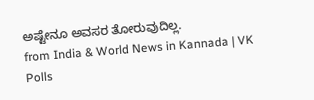ಅಷ್ಟೇನೂ ಅವಸರ ತೋರುವುದಿಲ್ಲ.
from India & World News in Kannada | VK Polls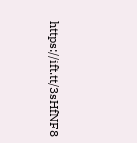https://ift.tt/3sHfNF8